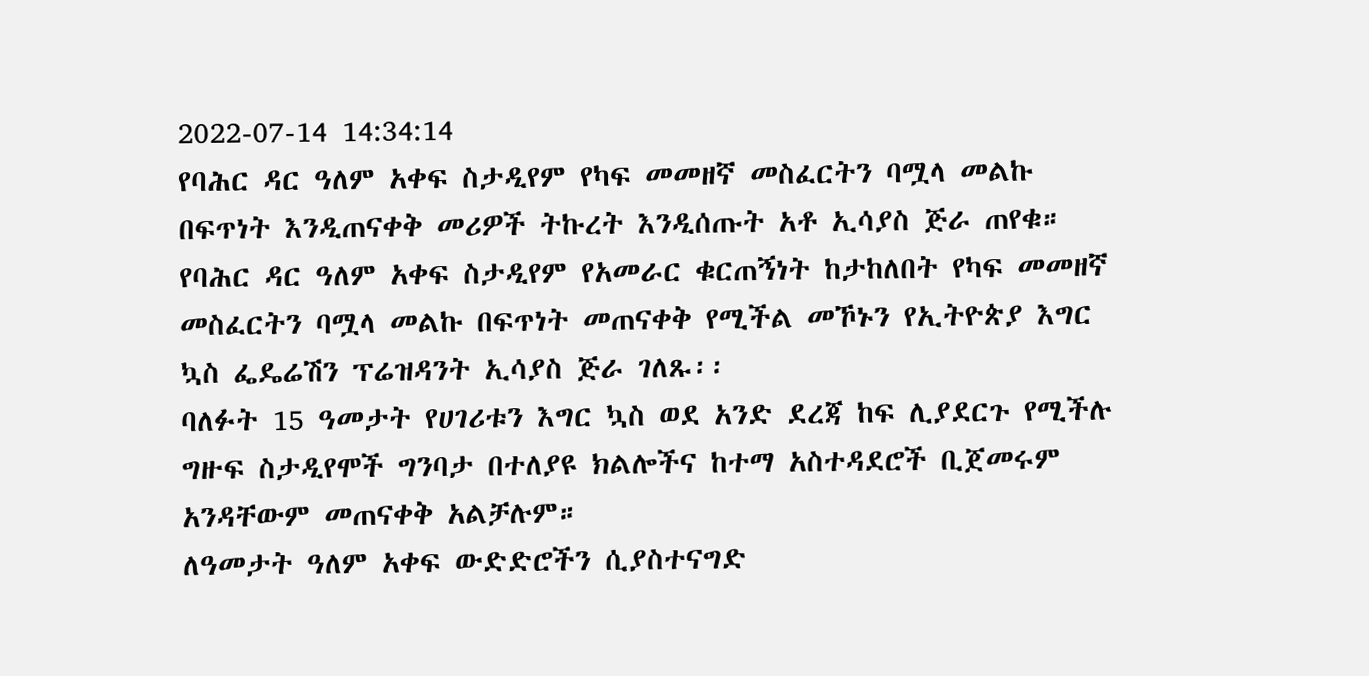2022-07-14 14:34:14
የባሕር ዳር ዓለም አቀፍ ስታዲየም የካፍ መመዘኛ መስፈርትን ባሟላ መልኩ በፍጥነት እንዲጠናቀቅ መሪዎች ትኩረት እንዲሰጡት አቶ ኢሳያስ ጅራ ጠየቁ።
የባሕር ዳር ዓለም አቀፍ ስታዲየም የአመራር ቁርጠኝነት ከታከለበት የካፍ መመዘኛ መስፈርትን ባሟላ መልኩ በፍጥነት መጠናቀቅ የሚችል መኾኑን የኢትዮጵያ እግር ኳስ ፌዴሬሽን ፕሬዝዳንት ኢሳያስ ጅራ ገለጹ፡፡
ባለፉት 15 ዓመታት የሀገሪቱን እግር ኳስ ወደ አንድ ደረጃ ከፍ ሊያደርጉ የሚችሉ ግዙፍ ስታዲየሞች ግንባታ በተለያዩ ክልሎችና ከተማ አስተዳደሮች ቢጀመሩም አንዳቸውም መጠናቀቅ አልቻሉም።
ለዓመታት ዓለም አቀፍ ውድድሮችን ሲያስተናግድ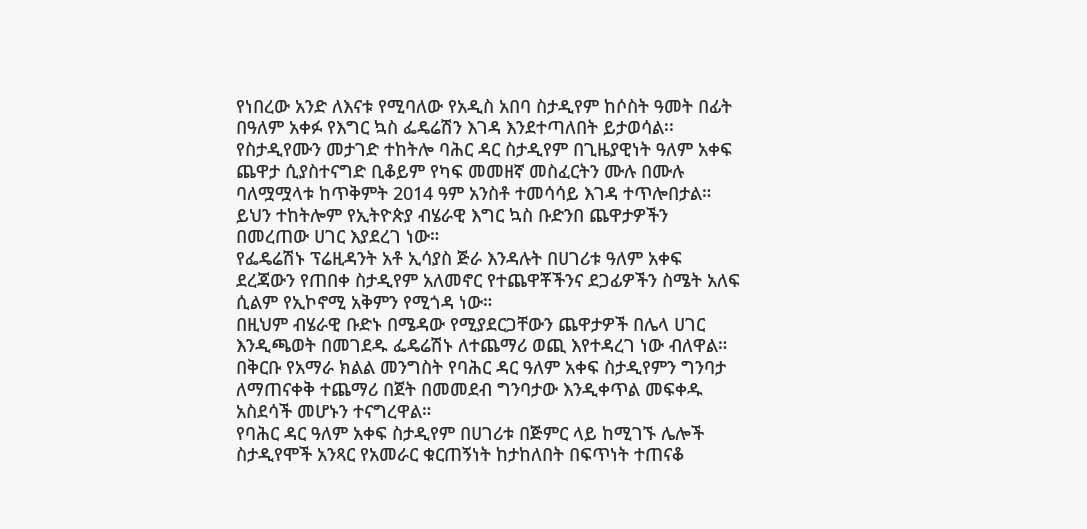የነበረው አንድ ለእናቱ የሚባለው የአዲስ አበባ ስታዲየም ከሶስት ዓመት በፊት በዓለም አቀፉ የእግር ኳስ ፌዴሬሽን እገዳ እንደተጣለበት ይታወሳል፡፡
የስታዲየሙን መታገድ ተከትሎ ባሕር ዳር ስታዲየም በጊዜያዊነት ዓለም አቀፍ ጨዋታ ሲያስተናግድ ቢቆይም የካፍ መመዘኛ መስፈርትን ሙሉ በሙሉ ባለሟሟላቱ ከጥቅምት 2014 ዓም አንስቶ ተመሳሳይ እገዳ ተጥሎበታል።
ይህን ተከትሎም የኢትዮጵያ ብሄራዊ እግር ኳስ ቡድንበ ጨዋታዎችን በመረጠው ሀገር እያደረገ ነው።
የፌዴሬሽኑ ፕሬዚዳንት አቶ ኢሳያስ ጅራ እንዳሉት በሀገሪቱ ዓለም አቀፍ ደረጃውን የጠበቀ ስታዲየም አለመኖር የተጨዋቾችንና ደጋፊዎችን ስሜት አለፍ ሲልም የኢኮኖሚ አቅምን የሚጎዳ ነው።
በዚህም ብሄራዊ ቡድኑ በሜዳው የሚያደርጋቸውን ጨዋታዎች በሌላ ሀገር እንዲጫወት በመገደዱ ፌዴሬሽኑ ለተጨማሪ ወጪ እየተዳረገ ነው ብለዋል።
በቅርቡ የአማራ ክልል መንግስት የባሕር ዳር ዓለም አቀፍ ስታዲየምን ግንባታ ለማጠናቀቅ ተጨማሪ በጀት በመመደብ ግንባታው እንዲቀጥል መፍቀዱ አስደሳች መሆኑን ተናግረዋል።
የባሕር ዳር ዓለም አቀፍ ስታዲየም በሀገሪቱ በጅምር ላይ ከሚገኙ ሌሎች ስታዲየሞች አንጻር የአመራር ቁርጠኝነት ከታከለበት በፍጥነት ተጠናቆ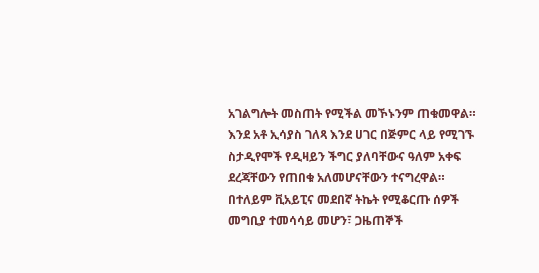አገልግሎት መስጠት የሚችል መኾኑንም ጠቁመዋል።
እንደ አቶ ኢሳያስ ገለጻ እንደ ሀገር በጅምር ላይ የሚገኙ ስታዲየሞች የዲዛይን ችግር ያለባቸውና ዓለም አቀፍ ደረጃቸውን የጠበቁ አለመሆናቸውን ተናግረዋል።
በተለይም ቪአይፒና መደበኛ ትኬት የሚቆርጡ ሰዎች መግቢያ ተመሳሳይ መሆን፣ ጋዜጠኞች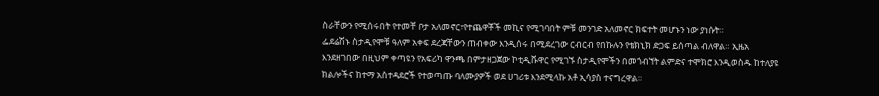ስራቸውን የሚሰሩበት የተመቸ ቦታ አለመኖር፣የተጨዋቾች መኪና የሚገባበት ምቹ መንገድ አለመኖር ክፍተት መሆኑን ነው ያነሱት።
ፌደሬሽኑ ስታዲየሞቹ ዓለም አቀፍ ደረጃቸውን ጠብቀው እንዲሰሩ በሚደረገው ርብርብ የበኩሉን የቴክኒክ ድጋፍ ይሰጣል ብለዋል። ኢዜአ እንደዘገበው በዚህም ቀጣዩን የአፍሪካ ዋንጫ በምታዘጋጀው ኮቲዲቩዋር የሚገኙ ስታዲየሞችን በመጎብኘት ልምድና ተሞክሮ እንዲወስዱ ከተለያዩ ክልሎችና ከተማ አስተዳደሮች የተወጣጡ ባለሙያዎች ወደ ሀገሪቱ እንደሚላኩ አቶ ኢሳያስ ተናግረዋል።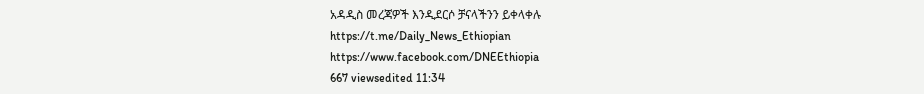አዳዲስ መረጃዎች እንዲደርሶ ቻናላችንን ይቀላቀሉ
https://t.me/Daily_News_Ethiopian
https://www.facebook.com/DNEEthiopia
667 viewsedited 11:34